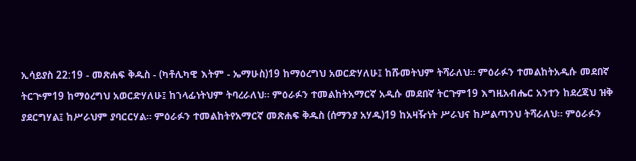ኢሳይያስ 22:19 - መጽሐፍ ቅዱስ - (ካቶሊካዊ እትም - ኤማሁስ)19 ከማዕረግህ አወርድሃለሁ፤ ከሹመትህም ትሻራለህ። ምዕራፉን ተመልከትአዲሱ መደበኛ ትርጒም19 ከማዕረግህ አወርድሃለሁ፤ ከኀላፊነትህም ትባረራለህ። ምዕራፉን ተመልከትአማርኛ አዲሱ መደበኛ ትርጉም19 እግዚአብሔር አንተን ከደረጃህ ዝቅ ያደርግሃል፤ ከሥራህም ያባርርሃል። ምዕራፉን ተመልከትየአማርኛ መጽሐፍ ቅዱስ (ሰማንያ አሃዱ)19 ከአዛዥነት ሥራህና ከሥልጣንህ ትሻራለህ። ምዕራፉን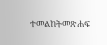ተመልከትመጽሐፍ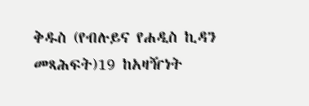ቅዱስ (የብሉይና የሐዲስ ኪዳን መጻሕፍት)19 ከአዛዥነት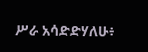ሥራ አሳድድሃለሁ፥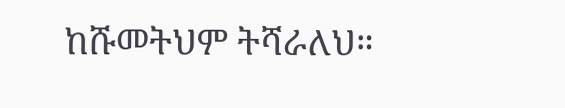ከሹመትህም ትሻራለህ።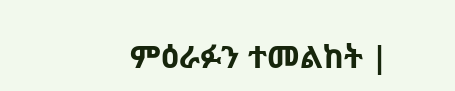ምዕራፉን ተመልከት |